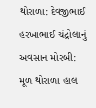થોરાળા: દેવજીભાઈ હરખાભાઈ ચંદ્રોલાનું અવસાન મોરબી: મૂળ થોરાળા હાલ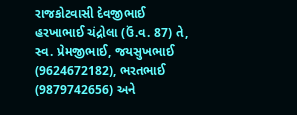રાજકોટવાસી દેવજીભાઈ હરખાભાઈ ચંદ્રોલા (ઉં.વ. 87) તે, સ્વ. પ્રેમજીભાઈ, જયસુખભાઈ (9624672182), ભરતભાઈ (9879742656) અને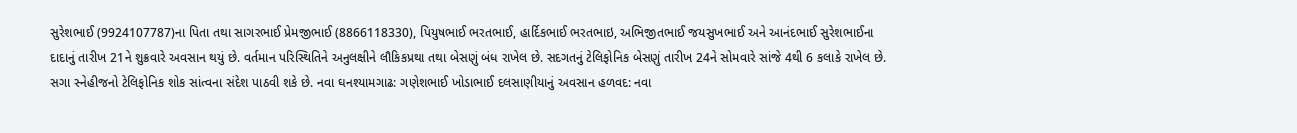સુરેશભાઈ (9924107787)ના પિતા તથા સાગરભાઈ પ્રેમજીભાઈ (8866118330), પિયુષભાઈ ભરતભાઈ, હાર્દિકભાઈ ભરતભાઇ, અભિજીતભાઈ જયસુખભાઈ અને આનંદભાઈ સુરેશભાઈના દાદાનું તારીખ 21ને શુક્રવારે અવસાન થયું છે. વર્તમાન પરિસ્થિતિને અનુલક્ષીને લૌકિકપ્રથા તથા બેસણું બંધ રાખેલ છે. સદગતનું ટેલિફોનિક બેસણું તારીખ 24ને સોમવારે સાંજે 4થી 6 કલાકે રાખેલ છે. સગા સ્નેહીજનો ટેલિફોનિક શોક સાંત્વના સંદેશ પાઠવી શકે છે. નવા ઘનશ્યામગાઢ: ગણેશભાઈ ખોડાભાઈ દલસાણીયાનું અવસાન હળવદ: નવા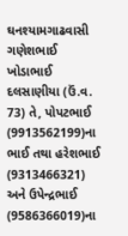ઘનશ્યામગાઢવાસી ગણેશભાઈ ખોડાભાઈ દલસાણીયા (ઉં.વ. 73) તે, પોપટભાઈ (9913562199)ના ભાઈ તથા હરેશભાઈ (9313466321) અને ઉપેન્દ્રભાઈ (9586366019)ના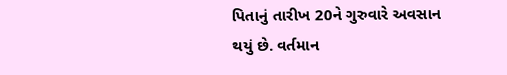પિતાનું તારીખ 20ને ગુરુવારે અવસાન થયું છે. વર્તમાન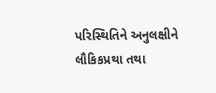પરિસ્થિતિને અનુલક્ષીને લૌકિકપ્રથા તથા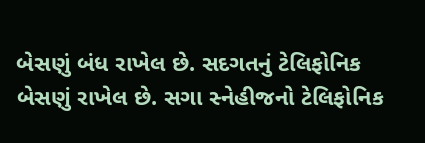બેસણું બંધ રાખેલ છે. સદગતનું ટેલિફોનિક બેસણું રાખેલ છે. સગા સ્નેહીજનો ટેલિફોનિક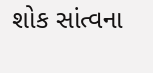શોક સાંત્વના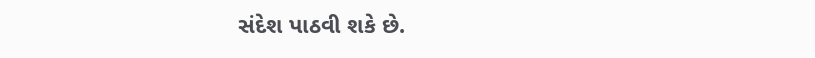સંદેશ પાઠવી શકે છે.